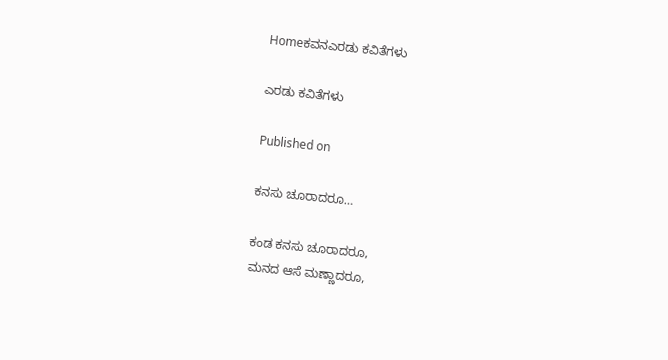Homeಕವನಎರಡು ಕವಿತೆಗಳು

ಎರಡು ಕವಿತೆಗಳು

Published on

ಕನಸು ಚೂರಾದರೂ…

ಕಂಡ ಕನಸು ಚೂರಾದರೂ,
ಮನದ ಆಸೆ ಮಣ್ಣಾದರೂ,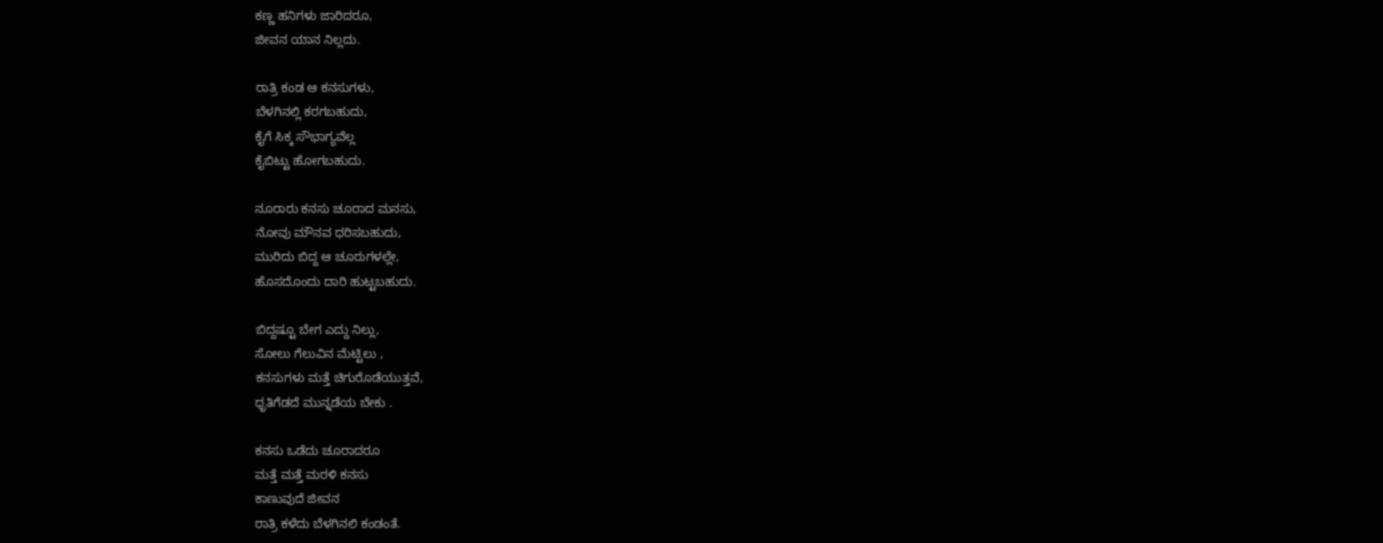ಕಣ್ಣ ಹನಿಗಳು ಜಾರಿದರೂ,
ಜೀವನ ಯಾನ ನಿಲ್ಲದು.

ರಾತ್ರಿ ಕಂಡ ಆ ಕನಸುಗಳು,
ಬೆಳಗಿನಲ್ಲಿ ಕರಗಬಹುದು,
ಕೈಗೆ ಸಿಕ್ಕ ಸೌಭಾಗ್ಯವೆಲ್ಲ
ಕೈಬಿಟ್ಟು ಹೋಗಬಹುದು.

ನೂರಾರು ಕನಸು ಚೂರಾದ ಮನಸು,
ನೋವು ಮೌನವ ಧರಿಸಬಹುದು,
ಮುರಿದು ಬಿದ್ದ ಆ ಚೂರುಗಳಲ್ಲೇ,
ಹೊಸದೊಂದು ದಾರಿ ಹುಟ್ಟಬಹುದು.

ಬಿದ್ದಷ್ಟೂ ಬೇಗ ಎದ್ದು ನಿಲ್ಲು,
ಸೋಲು ಗೆಲುವಿನ ಮೆಟ್ಟಿಲು ,
ಕನಸುಗಳು ಮತ್ತೆ ಚಿಗುರೊಡೆಯುತ್ತವೆ,
ಧೃತಿಗೆಡದೆ ಮುನ್ನಡೆಯ ಬೇಕು .

ಕನಸು ಒಡೆದು ಚೂರಾದರೂ
ಮತ್ತೆ ಮತ್ತೆ ಮರಳಿ ಕನಸು
ಕಾಣುವುದೆ ಜೀವನ
ರಾತ್ರಿ ಕಳೆದು ಬೆಳಗಿನಲಿ ಕಂಡಂತೆ.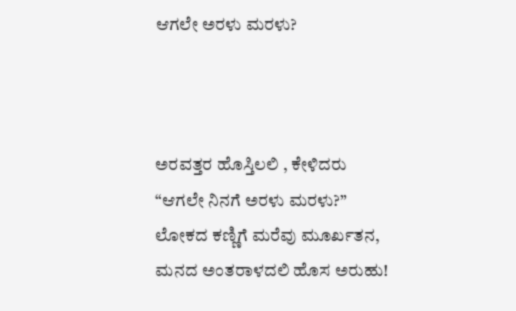ಆಗಲೇ ಅರಳು ಮರಳು?



ಅರವತ್ತರ ಹೊಸ್ತಿಲಲಿ , ಕೇಳಿದರು
“ಆಗಲೇ ನಿನಗೆ ಅರಳು ಮರಳು?”
ಲೋಕದ ಕಣ್ಣಿಗೆ ಮರೆವು ಮೂರ್ಖತನ,
ಮನದ ಅಂತರಾಳದಲಿ ಹೊಸ ಅರುಹು!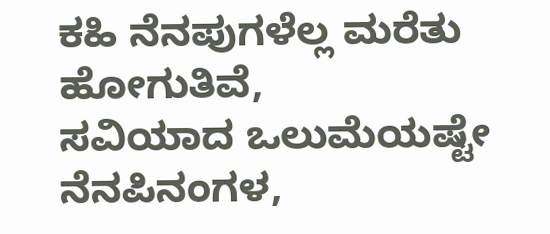ಕಹಿ ನೆನಪುಗಳೆಲ್ಲ ಮರೆತು ಹೋಗುತಿವೆ,
ಸವಿಯಾದ ಒಲುಮೆಯಷ್ಟೇ ನೆನಪಿನಂಗಳ,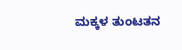ಮಕ್ಕಳ ತುಂಟತನ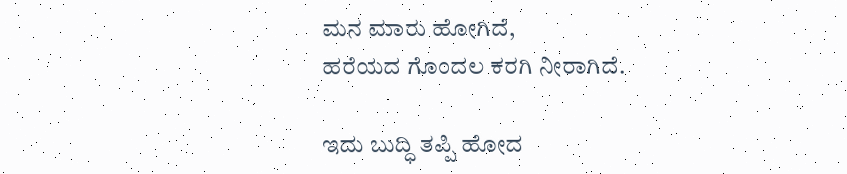ಮನ ಮಾರು ಹೋಗಿದೆ,
ಹರೆಯದ ಗೊಂದಲ ಕರಗಿ ನೀರಾಗಿದೆ.

ಇದು ಬುದ್ಧಿ ತಪ್ಪಿ ಹೋದ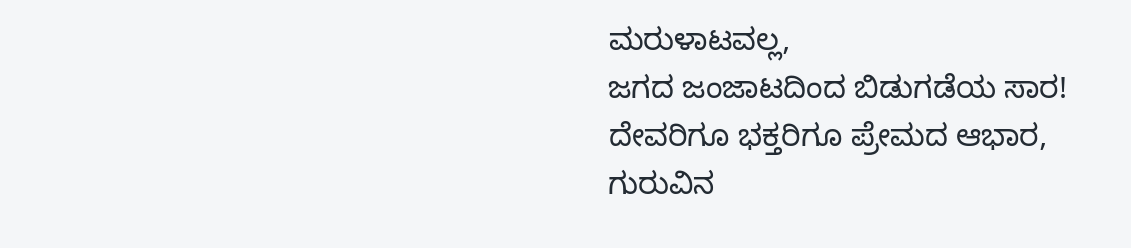ಮರುಳಾಟವಲ್ಲ,
ಜಗದ ಜಂಜಾಟದಿಂದ ಬಿಡುಗಡೆಯ ಸಾರ!
ದೇವರಿಗೂ ಭಕ್ತರಿಗೂ ಪ್ರೇಮದ ಆಭಾರ,
ಗುರುವಿನ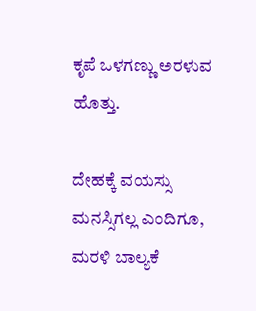ಕೃಪೆ ಒಳಗಣ್ಣು ಅರಳುವ ಹೊತ್ತು.

ದೇಹಕ್ಕೆ ವಯಸ್ಸು ಮನಸ್ಸಿಗಲ್ಲ ಎಂದಿಗೂ,
ಮರಳಿ ಬಾಲ್ಯಕೆ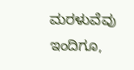ಮರಳುವೆವು ಇಂದಿಗೂ,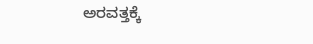ಅರವತ್ತಕ್ಕೆ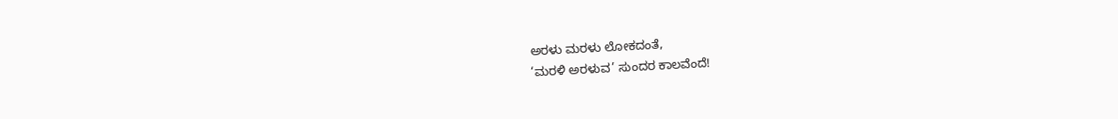ಅರಳು ಮರಳು ಲೋಕದಂತೆ,
‘ಮರಳಿ ಅರಳುವ’ ಸುಂದರ ಕಾಲವೆಂದೆ!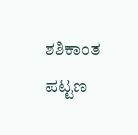ಶಶಿಕಾಂತ ಪಟ್ಟಣ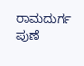ರಾಮದುರ್ಗ ಪುಣೆ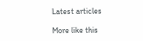Latest articles

More like this